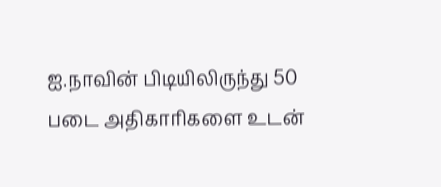ஐ.நாவின் பிடியிலிருந்து 50 படை அதிகாரிகளை உடன்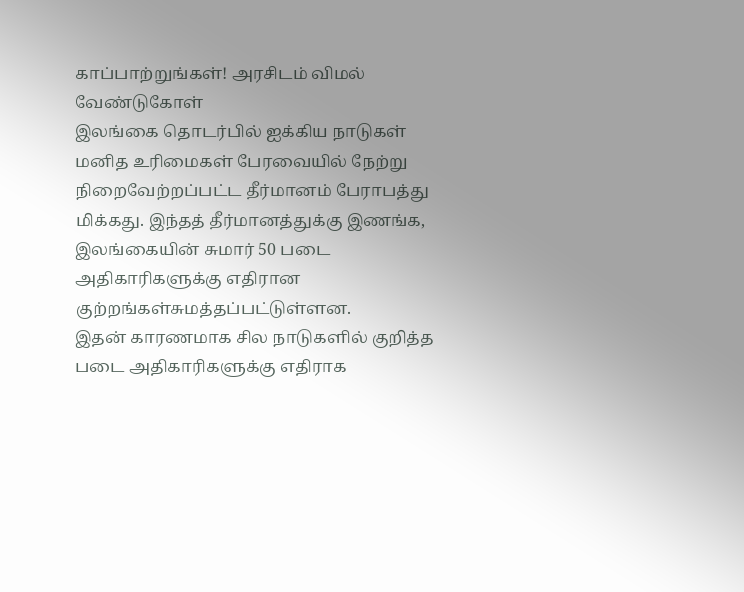காப்பாற்றுங்கள்! அரசிடம் விமல் வேண்டுகோள்
இலங்கை தொடர்பில் ஐக்கிய நாடுகள் மனித உரிமைகள் பேரவையில் நேற்று நிறைவேற்றப்பட்ட தீர்மானம் பேராபத்து மிக்கது. இந்தத் தீர்மானத்துக்கு இணங்க, இலங்கையின் சுமார் 50 படை அதிகாரிகளுக்கு எதிரான குற்றங்கள்சுமத்தப்பட்டுள்ளன.
இதன் காரணமாக சில நாடுகளில் குறித்த படை அதிகாரிகளுக்கு எதிராக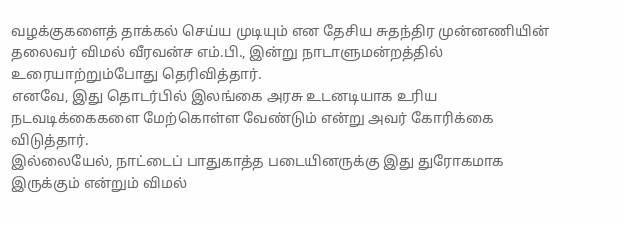வழக்குகளைத் தாக்கல் செய்ய முடியும் என தேசிய சுதந்திர முன்னணியின் தலைவர் விமல் வீரவன்ச எம்.பி., இன்று நாடாளுமன்றத்தில் உரையாற்றும்போது தெரிவித்தார்.
எனவே, இது தொடர்பில் இலங்கை அரசு உடனடியாக உரிய நடவடிக்கைகளை மேற்கொள்ள வேண்டும் என்று அவர் கோரிக்கை விடுத்தார்.
இல்லையேல், நாட்டைப் பாதுகாத்த படையினருக்கு இது துரோகமாக இருக்கும் என்றும் விமல்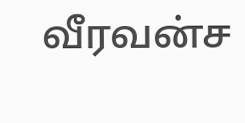வீரவன்ச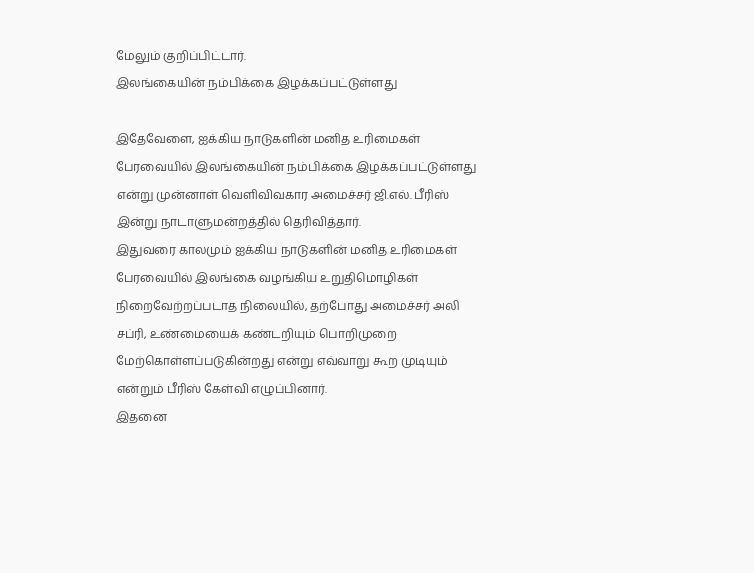மேலும் குறிப்பிட்டார்.
இலங்கையின் நம்பிக்கை இழக்கப்பட்டுள்ளது

இதேவேளை, ஐக்கிய நாடுகளின் மனித உரிமைகள் பேரவையில் இலங்கையின் நம்பிக்கை இழக்கப்பட்டுள்ளது என்று முன்னாள் வெளிவிவகார அமைச்சர் ஜி.எல். பீரிஸ் இன்று நாடாளுமன்றத்தில் தெரிவித்தார்.
இதுவரை காலமும் ஐக்கிய நாடுகளின் மனித உரிமைகள் பேரவையில் இலங்கை வழங்கிய உறுதிமொழிகள் நிறைவேற்றப்படாத நிலையில், தற்போது அமைச்சர் அலி சப்ரி, உண்மையைக் கண்டறியும் பொறிமுறை மேற்கொள்ளப்படுகின்றது என்று எவ்வாறு கூற முடியும் என்றும் பீரிஸ் கேள்வி எழுப்பினார்.
இதனை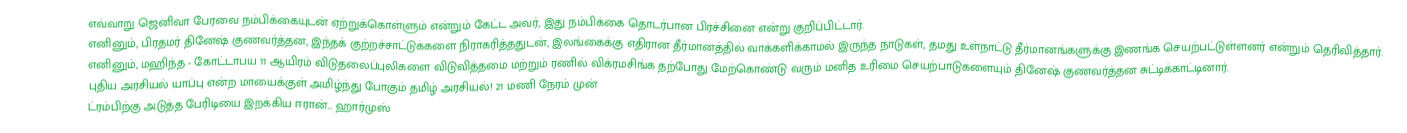எவ்வாறு ஜெனிவா பேரவை நம்பிக்கையுடன் ஏற்றுக்கொள்ளும் என்றும் கேட்ட அவர், இது நம்பிக்கை தொடர்பான பிரச்சினை என்று குறிப்பிட்டார்.
எனினும், பிரதமர் தினேஷ் குணவர்த்தன, இந்தக் குற்றச்சாட்டுக்களை நிராகரித்ததுடன், இலங்கைக்கு எதிரான தீர்மானத்தில் வாக்களிக்காமல் இருந்த நாடுகள், தமது உள்நாட்டு தீர்மானங்களுக்கு இணங்க செயற்பட்டுள்ளனர் என்றும் தெரிவித்தார்.
எனினும், மஹிந்த - கோட்டாபய 11 ஆயிரம் விடுதலைப்புலிகளை விடுவித்தமை மற்றும் ரணில் விக்ரமசிங்க தற்போது மேற்கொண்டு வரும் மனித உரிமை செயற்பாடுகளையும் தினேஷ் குணவர்த்தன சுட்டிக்காட்டினார்.
புதிய அரசியல் யாப்பு என்ற மாயைக்குள் அமிழ்ந்து போகும் தமிழ் அரசியல்! 21 மணி நேரம் முன்
ட்ரம்பிற்கு அடுத்த பேரிடியை இறக்கிய ஈரான்... ஹார்முஸ்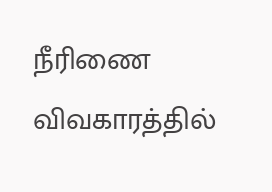நீரிணை விவகாரத்தில்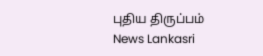புதிய திருப்பம் News Lankasri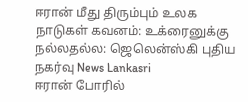ஈரான் மீது திரும்பும் உலக நாடுகள் கவனம்: உக்ரைனுக்கு நல்லதல்ல: ஜெலென்ஸ்கி புதிய நகர்வு News Lankasri
ஈரான் போரில்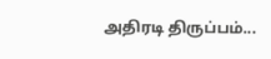அதிரடி திருப்பம்...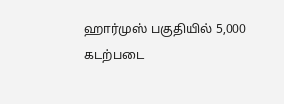ஹார்முஸ் பகுதியில் 5,000 கடற்படை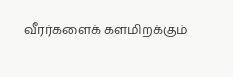வீரர்களைக் களமிறக்கும்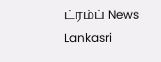ட்ரம்ப் News Lankasri